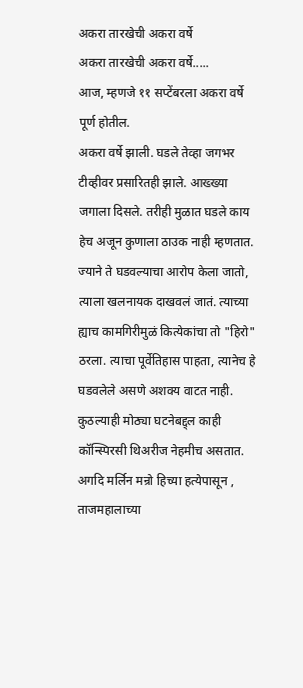अकरा तारखेची अकरा वर्षे
अकरा तारखेची अकरा वर्षे.....
आज, म्हणजे ११ सप्टेंबरला अकरा वर्षे पूर्ण होतील.
अकरा वर्षे झाली. घडले तेव्हा जगभर टीव्हीवर प्रसारितही झाले. आख्ख्या जगाला दिसले. तरीही मुळात घडले काय हेच अजून कुणाला ठाउक नाही म्हणतात.
ज्याने ते घडवल्याचा आरोप केला जातो, त्याला खलनायक दाखवलं जातं. त्याच्या ह्याच कामगिरीमुळं कित्येकांचा तो "हिरो" ठरला. त्याचा पूर्वेतिहास पाहता, त्यानेच हे घडवलेले असणे अशक्य वाटत नाही.
कुठल्याही मोठ्या घटनेबद्द्ल काही कॉन्स्पिरसी थिअरीज नेहमीच असतात. अगदि मर्लिन मन्रो हिच्या हत्येपासून , ताजमहालाच्या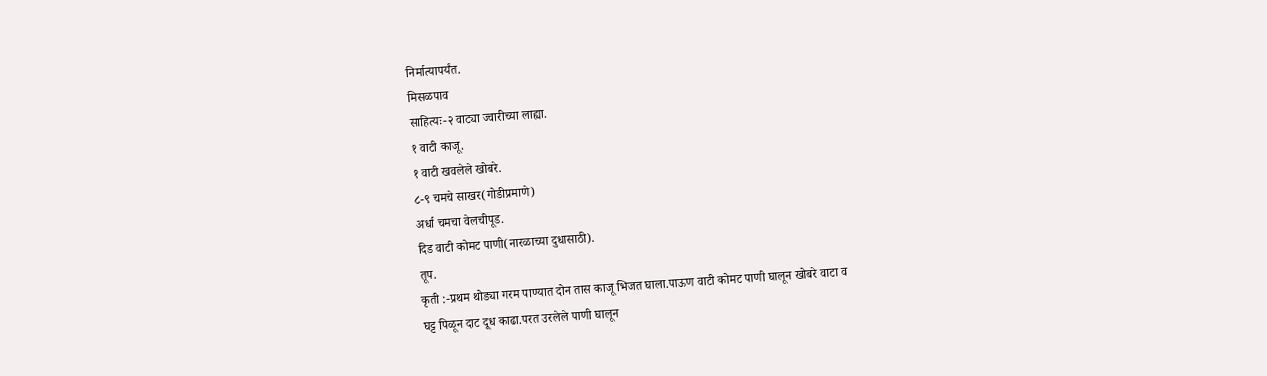निर्मात्यापर्यंत.
मिसळपाव
साहित्यः-२ वाट्या ज्वारीच्या लाह्या.
१ वाटी काजू.
१ वाटी खवलेले खोबरे.
८-९ चमचे साखर(गोडीप्रमाणे)
अर्धा चमचा वेलचीपूड.
दिड वाटी कोमट पाणी(नारळाच्या दुधासाठी).
तूप.
कृती :-प्रथम थोड्या गरम पाण्यात दोन तास काजू भिजत घाला.पाऊण वाटी कोमट पाणी घालून खोबरे वाटा व
घट्ट पिळून दाट दूध काढा.परत उरलेले पाणी घालून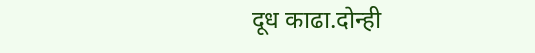दूध काढा.दोन्ही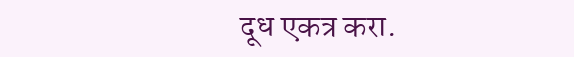दूध एकत्र करा.